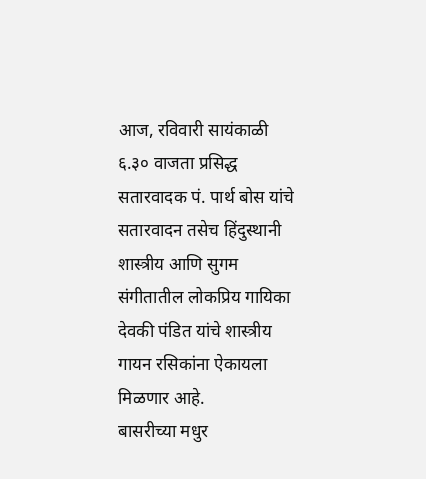आज, रविवारी सायंकाळी ६.३० वाजता प्रसिद्ध सतारवादक पं. पार्थ बोस यांचे सतारवादन तसेच हिंदुस्थानी शास्त्रीय आणि सुगम संगीतातील लोकप्रिय गायिका देवकी पंडित यांचे शास्त्रीय गायन रसिकांना ऐकायला मिळणार आहे.
बासरीच्या मधुर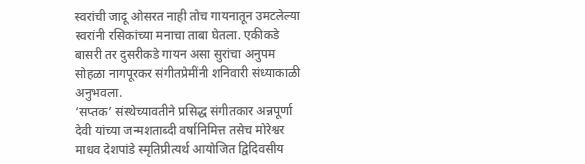स्वरांची जादू ओसरत नाही तोच गायनातून उमटलेल्या स्वरांनी रसिकांच्या मनाचा ताबा घेतला. एकीकडे बासरी तर दुसरीकडे गायन असा सुरांचा अनुपम सोहळा नागपूरकर संगीतप्रेमींनी शनिवारी संध्याकाळी अनुभवला.
‘सप्तक’ संस्थेच्यावतीने प्रसिद्ध संगीतकार अन्नपूर्णा देवी यांच्या जन्मशताब्दी वर्षानिमित्त तसेच मोरेश्वर माधव देशपांडे स्मृतिप्रीत्यर्थ आयोजित द्विदिवसीय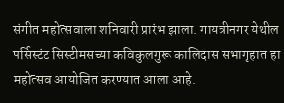संगीत महोत्सवाला शनिवारी प्रारंभ झाला. गायत्रीनगर येथील पर्सिस्टंट सिस्टीमसच्या कविकुलगुरू कालिदास सभागृहात हा महोत्सव आयोजित करण्यात आला आहे.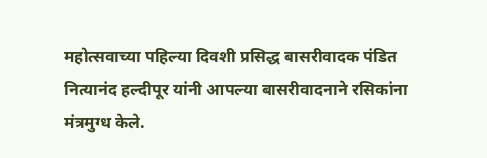महोत्सवाच्या पहिल्या दिवशी प्रसिद्ध बासरीवादक पंडित नित्यानंद हल्दीपूर यांनी आपल्या बासरीवादनाने रसिकांना मंत्रमुग्ध केले.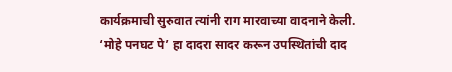कार्यक्रमाची सुरुवात त्यांनी राग मारवाच्या वादनाने केली. ‘मोहे पनघट पे’ हा दादरा सादर करून उपस्थितांची दाद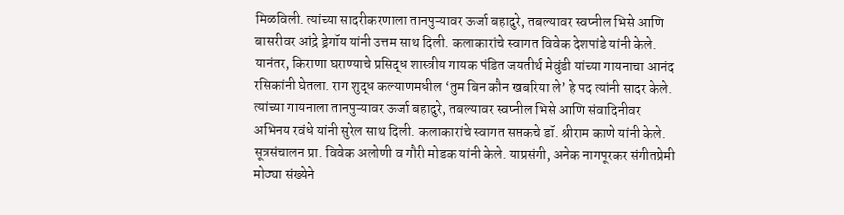मिळविली. त्यांच्या सादरीकरणाला तानपुऱ्यावर ऊर्जा बहादुरे, तबल्यावर स्वप्नील भिसे आणि बासरीवर आंद्रे ड्रेगॉय यांनी उत्तम साथ दिली. कलाकारांचे स्वागत विवेक देशपांडे यांनी केले.
यानंतर, किराणा घराण्याचे प्रसिद्ध शास्त्रीय गायक पंडित जयतीर्थ मेवुंडी यांच्या गायनाचा आनंद रसिकांनी घेतला. राग शुद्ध कल्याणमधील ‘तुम बिन कौन खबरिया ले’ हे पद त्यांनी सादर केले. त्यांच्या गायनाला तानपुऱ्यावर ऊर्जा बहादुरे, तबल्यावर स्वप्नील भिसे आणि संवादिनीवर अभिनय रवंधे यांनी सुरेल साथ दिली. कलाकारांचे स्वागत सप्तकचे डॉ. श्रीराम काणे यांनी केले.
सूत्रसंचालन प्रा. विवेक अलोणी व गौरी मोडक यांनी केले. याप्रसंगी, अनेक नागपूरकर संगीतप्रेमी मोठ्या संख्येने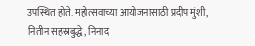उपस्थित होते. महोत्सवाच्या आयोजनासाठी प्रदीप मुंशी, नितीन सहस्रबुद्धे, निनाद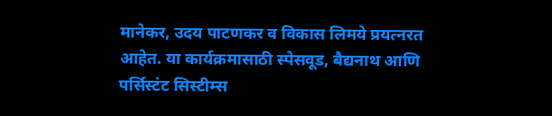मानेकर, उदय पाटणकर व विकास लिमये प्रयत्नरत आहेत. या कार्यक्रमासाठी स्पेसवूड, बैद्यनाथ आणि पर्सिस्टंट सिस्टीम्स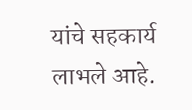यांचे सहकार्य लाभले आहे.